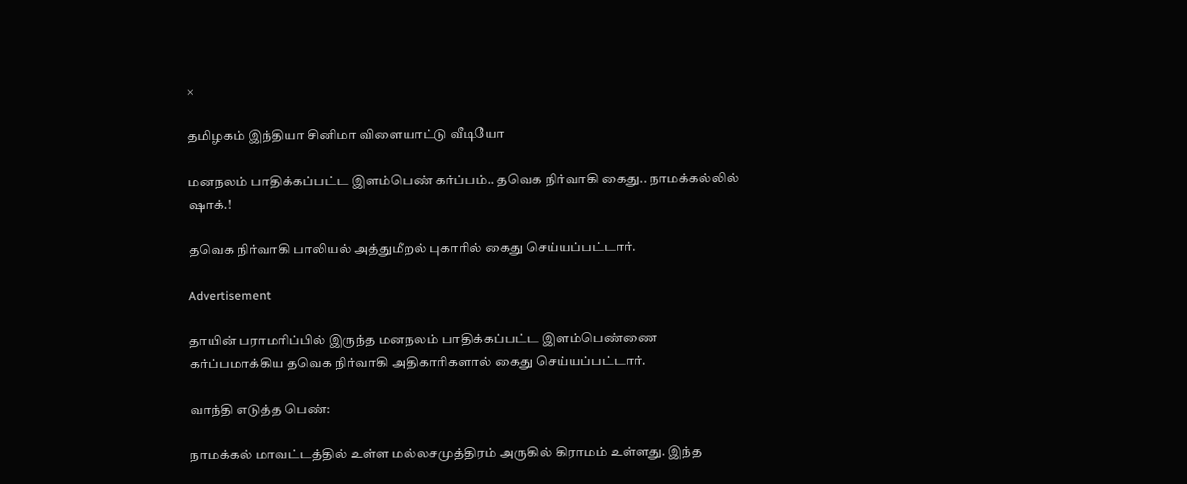×

தமிழகம் இந்தியா சினிமா விளையாட்டு வீடியோ

மனநலம் பாதிக்கப்பட்ட இளம்பெண் கர்ப்பம்.. தவெக நிர்வாகி கைது.. நாமக்கல்லில் ஷாக்.!

தவெக நிர்வாகி பாலியல் அத்துமீறல் புகாரில் கைது செய்யப்பட்டார்.

Advertisement

தாயின் பராமரிப்பில் இருந்த மனநலம் பாதிக்கப்பட்ட இளம்பெண்ணை கர்ப்பமாக்கிய தவெக நிர்வாகி அதிகாரிகளால் கைது செய்யப்பட்டார்.

வாந்தி எடுத்த பெண்:

நாமக்கல் மாவட்டத்தில் உள்ள மல்லசமுத்திரம் அருகில் கிராமம் உள்ளது. இந்த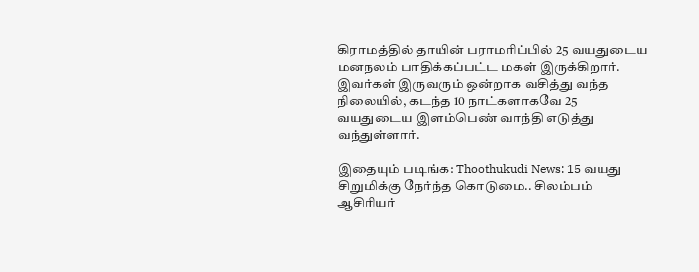கிராமத்தில் தாயின் பராமரிப்பில் 25 வயதுடைய மனநலம் பாதிக்கப்பட்ட மகள் இருக்கிறார். இவர்கள் இருவரும் ஒன்றாக வசித்து வந்த நிலையில், கடந்த 10 நாட்களாகவே 25 வயதுடைய இளம்பெண் வாந்தி எடுத்து வந்துள்ளார்.

இதையும் படிங்க: Thoothukudi News: 15 வயது சிறுமிக்கு நேர்ந்த கொடுமை.. சிலம்பம் ஆசிரியர்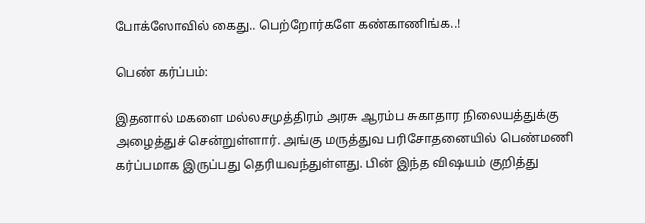போக்ஸோவில் கைது.. பெற்றோர்களே கண்காணிங்க..!

பெண் கர்ப்பம்:

இதனால் மகளை மல்லசமுத்திரம் அரசு ஆரம்ப சுகாதார நிலையத்துக்கு அழைத்துச் சென்றுள்ளார். அங்கு மருத்துவ பரிசோதனையில் பெண்மணி கர்ப்பமாக இருப்பது தெரியவந்துள்ளது. பின் இந்த விஷயம் குறித்து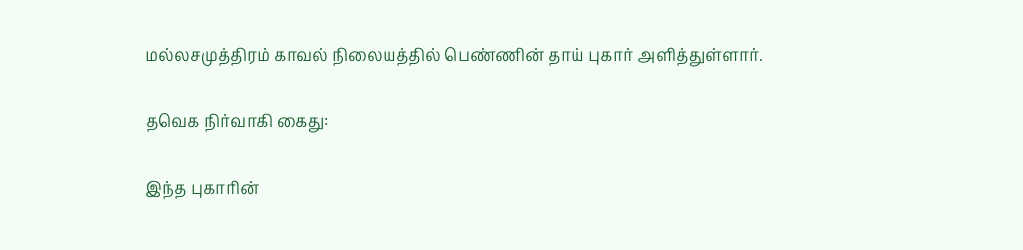மல்லசமுத்திரம் காவல் நிலையத்தில் பெண்ணின் தாய் புகார் அளித்துள்ளார்.

தவெக நிர்வாகி கைது:

இந்த புகாரின்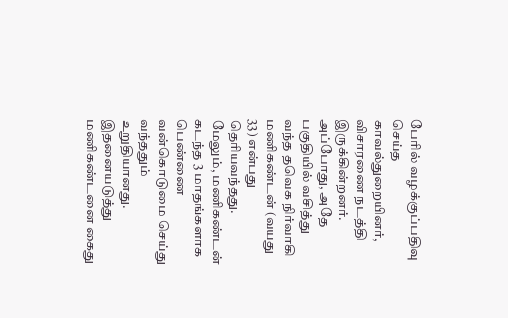பேரில் வழக்குப்பதிவு செய்த காவல்துறையினர், விசாரணை நடத்தி இருக்கின்றனர். அப்போது, அதே பகுதியில் வசித்து வந்த தவெக நிர்வாகி மணிகண்டன் (வயது 33) என்பது தெரியவந்தது. மேலும், மணிகண்டன் கடந்த 3 மாதங்களாக பெண்ணை வன்கொடுமை செய்து வந்ததும் உறுதியானது. இதனையடுத்து மணிகண்டனை கைது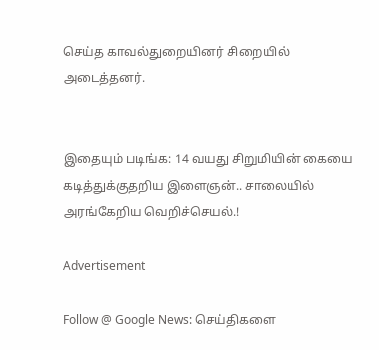செய்த காவல்துறையினர் சிறையில் அடைத்தனர்.


இதையும் படிங்க: 14 வயது சிறுமியின் கையை கடித்துக்குதறிய இளைஞன்.. சாலையில் அரங்கேறிய வெறிச்செயல்.!

Advertisement

Follow @ Google News: செய்திகளை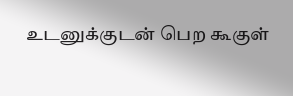உடனுக்குடன் பெற கூகுள்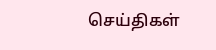செய்திகள்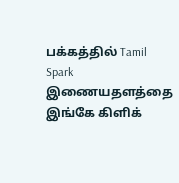பக்கத்தில் Tamil Spark இணையதளத்தை இங்கே கிளிக்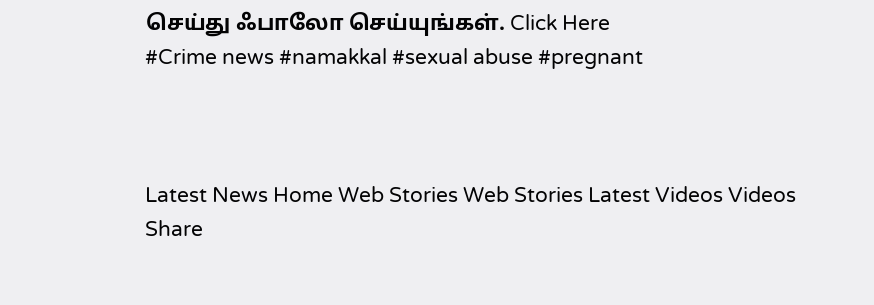செய்து ஃபாலோ செய்யுங்கள். Click Here
#Crime news #namakkal #sexual abuse #pregnant



Latest News Home Web Stories Web Stories Latest Videos Videos Share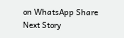on WhatsApp Share
Next Story